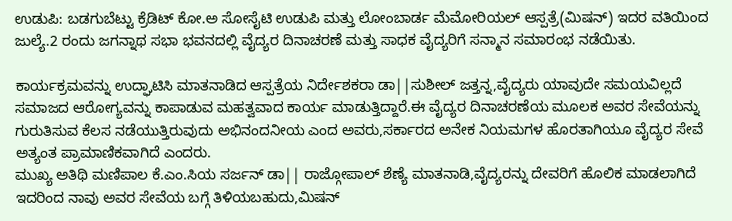ಉಡುಪಿ: ಬಡಗುಬೆಟ್ಟು ಕ್ರೆಡಿಟ್ ಕೋ.ಅ ಸೋಸೈಟಿ ಉಡುಪಿ ಮತ್ತು ಲೋಂಬಾರ್ಡ ಮೆಮೋರಿಯಲ್ ಆಸ್ಪತ್ರೆ(ಮಿಷನ್) ಇದರ ವತಿಯಿಂದ ಜುಲ್ಯೆ.2 ರಂದು ಜಗನ್ನಾಥ ಸಭಾ ಭವನದಲ್ಲಿ ವೈದ್ಯರ ದಿನಾಚರಣೆ ಮತ್ತು ಸಾಧಕ ವೈದ್ಯರಿಗೆ ಸನ್ಮಾನ ಸಮಾರಂಭ ನಡೆಯಿತು.

ಕಾರ್ಯಕ್ರಮವನ್ನು ಉದ್ಘಾಟಿಸಿ ಮಾತನಾಡಿದ ಆಸ್ಪತ್ರೆಯ ನಿರ್ದೇಶಕರಾ ಡಾ||ಸುಶೀಲ್ ಜತ್ತನ್ನ,ವೈದ್ಯರು ಯಾವುದೇ ಸಮಯವಿಲ್ಲದೆ ಸಮಾಜದ ಆರೋಗ್ಯವನ್ನು ಕಾಪಾಡುವ ಮಹತ್ವವಾದ ಕಾರ್ಯ ಮಾಡುತ್ತಿದ್ದಾರೆ.ಈ ವೈದ್ಯರ ದಿನಾಚರಣೆಯ ಮೂಲಕ ಅವರ ಸೇವೆಯನ್ನು ಗುರುತಿಸುವ ಕೆಲಸ ನಡೆಯುತ್ತಿರುವುದು ಅಭಿನಂದನೀಯ ಎಂದ ಅವರು,ಸರ್ಕಾರದ ಅನೇಕ ನಿಯಮಗಳ ಹೊರತಾಗಿಯೂ ವೈದ್ಯರ ಸೇವೆ ಅತ್ಯಂತ ಪ್ರಾಮಾಣಿಕವಾಗಿದೆ ಎಂದರು.
ಮುಖ್ಯ ಅತಿಥಿ ಮಣಿಪಾಲ ಕೆ.ಎಂ.ಸಿಯ ಸರ್ಜನ್ ಡಾ|| ರಾಜ್ಗೋಪಾಲ್ ಶೆಣ್ಯೆ ಮಾತನಾಡಿ,ವೈದ್ಯರನ್ನು ದೇವರಿಗೆ ಹೊಲಿಕ ಮಾಡಲಾಗಿದೆ ಇದರಿಂದ ನಾವು ಅವರ ಸೇವೆಯ ಬಗ್ಗೆ ತಿಳಿಯಬಹುದು,ಮಿಷನ್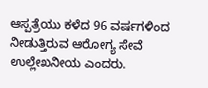ಆಸ್ಪತ್ರೆಯು ಕಳೆದ 96 ವರ್ಷಗಳಿಂದ ನೀಡುತ್ತಿರುವ ಆರೋಗ್ಯ ಸೇವೆ ಉಲ್ಲೇಖನೀಯ ಎಂದರು.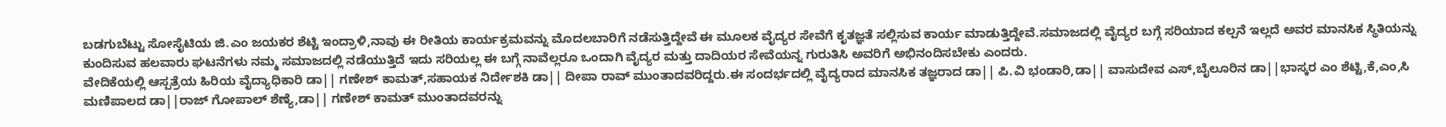ಬಡಗುಬೆಟ್ಟು ಸೋಸೈಟಿಯ ಜಿ.ಎಂ ಜಯಕರ ಶೆಟ್ಟಿ ಇಂದ್ರಾಳಿ,ನಾವು ಈ ರೀತಿಯ ಕಾರ್ಯಕ್ರಮವನ್ನು ಮೊದಲಬಾರಿಗೆ ನಡೆಸುತ್ತಿದ್ದೇವೆ ಈ ಮೂಲಕ ವೈದ್ಯರ ಸೇವೆಗೆ ಕೃತಜ್ಞತೆ ಸಲ್ಲಿಸುವ ಕಾರ್ಯ ಮಾಡುತ್ತಿದ್ದೇವೆ.ಸಮಾಜದಲ್ಲಿ ವೈದ್ಯರ ಬಗ್ಗೆ ಸರಿಯಾದ ಕಲ್ಪನೆ ಇಲ್ಲದೆ ಅವರ ಮಾನಸಿಕ ಸ್ಥಿತಿಯನ್ನು ಕುಂದಿಸುವ ಹಲವಾರು ಘಟನೆಗಳು ನಮ್ಮ ಸಮಾಜದಲ್ಲಿ ನಡೆಯುತ್ತಿದೆ ಇದು ಸರಿಯಲ್ಲ ಈ ಬಗ್ಗೆ ನಾವೆಲ್ಲರೂ ಒಂದಾಗಿ ವೈದ್ಯರ ಮತ್ತು ದಾದಿಯರ ಸೇವೆಯನ್ನ ಗುರುತಿಸಿ ಅವರಿಗೆ ಅಭಿನಂದಿಸಬೇಕು ಎಂದರು.
ವೇದಿಕೆಯಲ್ಲಿ ಆಸ್ಪತ್ರೆಯ ಹಿರಿಯ ವೈದ್ಯಾಧಿಕಾರಿ ಡಾ|| ಗಣೇಶ್ ಕಾಮತ್,ಸಹಾಯಕ ನಿರ್ದೇಶಕಿ ಡಾ|| ದೀಪಾ ರಾವ್ ಮುಂತಾದವರಿದ್ದರು.ಈ ಸಂದರ್ಭದಲ್ಲಿ ವೈದ್ಯರಾದ ಮಾನಸಿಕ ತಜ್ಞರಾದ ಡಾ|| ಪಿ.ವಿ ಭಂಡಾರಿ,ಡಾ|| ವಾಸುದೇವ ಎಸ್,ಬೈಲೂರಿನ ಡಾ||ಭಾಸ್ಕರ ಎಂ ಶೆಟ್ಟಿ,ಕೆ,ಎಂ,ಸಿ ಮಣಿಪಾಲದ ಡಾ||ರಾಜ್ ಗೋಪಾಲ್ ಶೆಣ್ಯೆ,ಡಾ|| ಗಣೇಶ್ ಕಾಮತ್ ಮುಂತಾದವರನ್ನು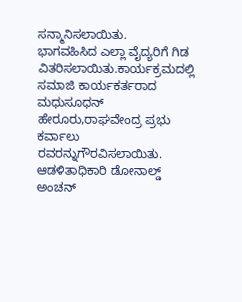ಸನ್ಮಾನಿಸಲಾಯಿತು.
ಭಾಗವಹಿಸಿದ ಎಲ್ಲಾ ವೈದ್ಯರಿಗೆ ಗಿಡ ವಿತರಿಸಲಾಯಿತು.ಕಾರ್ಯಕ್ರಮದಲ್ಲಿ ಸಮಾಜಿ ಕಾರ್ಯಕರ್ತರಾದ ಮಧುಸೂಧನ್ ಹೇರೂರು,ರಾಘವೇಂದ್ರ ಪ್ರಭು ಕರ್ವಾಲು ರವರನ್ನುಗೌರವಿಸಲಾಯಿತು.
ಆಡಳಿತಾಧಿಕಾರಿ ಡೋನಾಲ್ಡ್ ಅಂಚನ್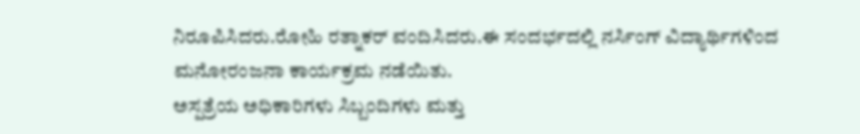ನಿರೂಪಿಸಿದರು.ರೋಹಿ ರತ್ನಾಕರ್ ವಂದಿಸಿದರು.ಈ ಸಂದರ್ಭದಲ್ಲಿ ನರ್ಸಿಂಗ್ ವಿದ್ಯಾರ್ಥಿಗಳಿಂದ ಮನೋರಂಜನಾ ಕಾರ್ಯಕ್ರಮ ನಡೆಯಿತು.
ಅಸ್ಪತ್ರೆಯ ಅಧಿಕಾರಿಗಳು ಸಿಬ್ಬಂದಿಗಳು ಮತ್ತು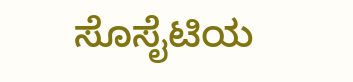ಸೊಸೈಟಿಯ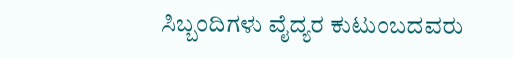ಸಿಬ್ಬಂದಿಗಳು ವೈದ್ಯರ ಕುಟುಂಬದವರು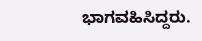ಭಾಗವಹಿಸಿದ್ದರು.